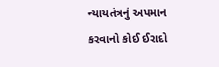ન્યાયતંત્રનું અપમાન કરવાનો કોઈ ઈરાદો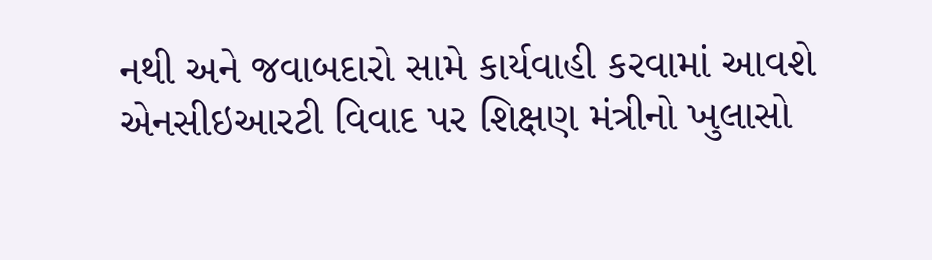નથી અને જવાબદારો સામે કાર્યવાહી કરવામાં આવશે એનસીઇઆરટી વિવાદ પર શિક્ષણ મંત્રીનો ખુલાસો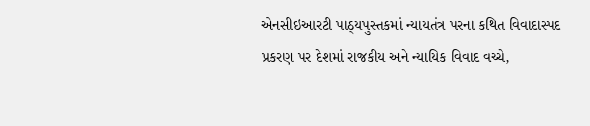એનસીઇઆરટી પાઠ્યપુસ્તકમાં ન્યાયતંત્ર પરના કથિત વિવાદાસ્પદ પ્રકરણ પર દેશમાં રાજકીય અને ન્યાયિક વિવાદ વચ્ચે,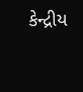કેન્દ્રીય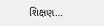શિક્ષણ…